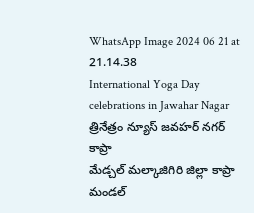WhatsApp Image 2024 06 21 at 21.14.38
International Yoga Day celebrations in Jawahar Nagar
త్రినేత్రం న్యూస్ జవహర్ నగర్ కాప్రా
మేడ్చల్ మల్కాజిగిరి జిల్లా కాప్రా మండల్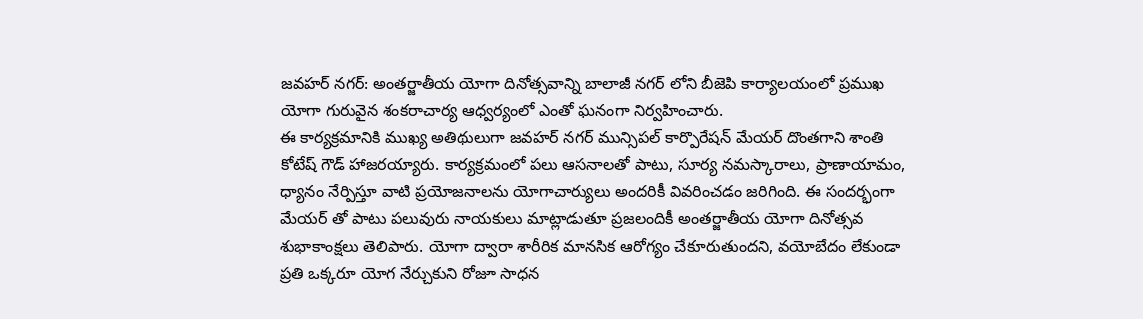జవహర్ నగర్: అంతర్జాతీయ యోగా దినోత్సవాన్ని బాలాజీ నగర్ లోని బీజెపి కార్యాలయంలో ప్రముఖ యోగా గురువైన శంకరాచార్య ఆధ్వర్యంలో ఎంతో ఘనంగా నిర్వహించారు.
ఈ కార్యక్రమానికి ముఖ్య అతిథులుగా జవహర్ నగర్ మున్సిపల్ కార్పొరేషన్ మేయర్ దొంతగాని శాంతి కోటేష్ గౌడ్ హాజరయ్యారు. కార్యక్రమంలో పలు ఆసనాలతో పాటు, సూర్య నమస్కారాలు, ప్రాణాయామం, ధ్యానం నేర్పిస్తూ వాటి ప్రయోజనాలను యోగాచార్యులు అందరికీ వివరించడం జరిగింది. ఈ సందర్భంగా మేయర్ తో పాటు పలువురు నాయకులు మాట్లాడుతూ ప్రజలందికీ అంతర్జాతీయ యోగా దినోత్సవ శుభాకాంక్షలు తెలిపారు. యోగా ద్వారా శారీరిక మానసిక ఆరోగ్యం చేకూరుతుందని, వయోబేదం లేకుండా ప్రతి ఒక్కరూ యోగ నేర్చుకుని రోజూ సాధన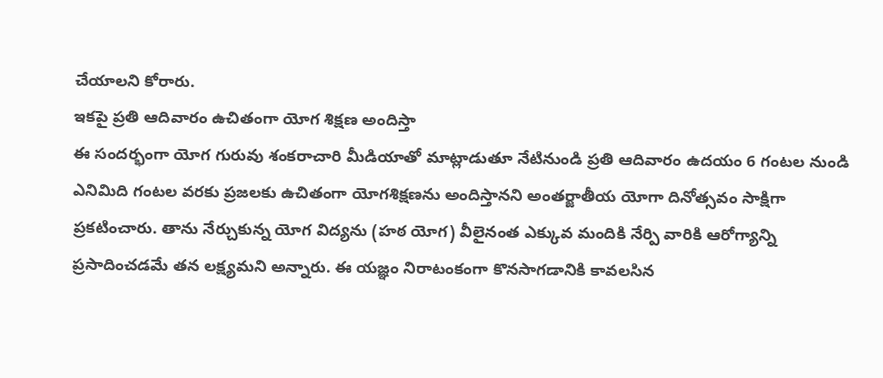చేయాలని కోరారు.
ఇకపై ప్రతి ఆదివారం ఉచితంగా యోగ శిక్షణ అందిస్తా
ఈ సందర్భంగా యోగ గురువు శంకరాచారి మీడియాతో మాట్లాడుతూ నేటినుండి ప్రతి ఆదివారం ఉదయం 6 గంటల నుండి ఎనిమిది గంటల వరకు ప్రజలకు ఉచితంగా యోగశిక్షణను అందిస్తానని అంతర్జాతీయ యోగా దినోత్సవం సాక్షిగా ప్రకటించారు. తాను నేర్చుకున్న యోగ విద్యను (హఠ యోగ) వీలైనంత ఎక్కువ మందికి నేర్పి వారికి ఆరోగ్యాన్ని ప్రసాదించడమే తన లక్ష్యమని అన్నారు. ఈ యజ్ఞం నిరాటంకంగా కొనసాగడానికి కావలసిన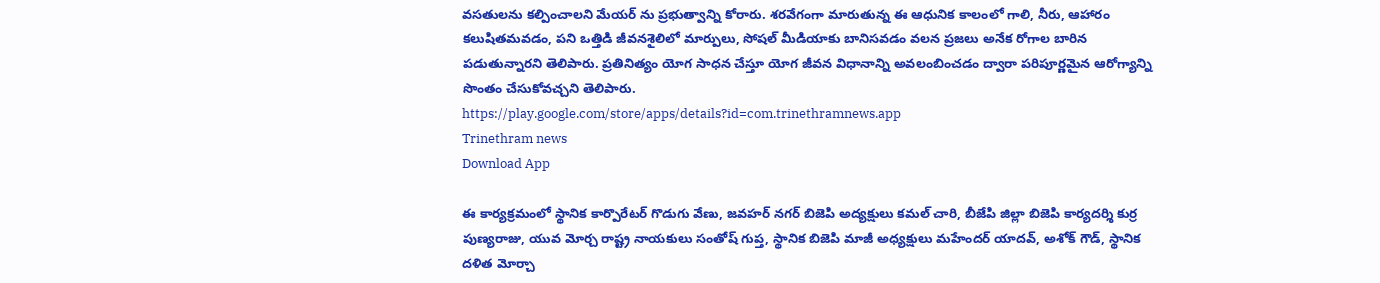వసతులను కల్పించాలని మేయర్ ను ప్రభుత్వాన్ని కోరారు. శరవేగంగా మారుతున్న ఈ ఆధునిక కాలంలో గాలి, నీరు, ఆహారం కలుషితమవడం, పని ఒత్తిడి జీవనశైలిలో మార్పులు, సోషల్ మీడియాకు బానిసవడం వలన ప్రజలు అనేక రోగాల బారిన పడుతున్నారని తెలిపారు. ప్రతినిత్యం యోగ సాధన చేస్తూ యోగ జీవన విధానాన్ని అవలంబించడం ద్వారా పరిపూర్ణమైన ఆరోగ్యాన్ని సొంతం చేసుకోవచ్చని తెలిపారు.
https://play.google.com/store/apps/details?id=com.trinethramnews.app
Trinethram news
Download App

ఈ కార్యక్రమంలో స్థానిక కార్పొరేటర్ గొడుగు వేణు, జవహర్ నగర్ బిజెపి అద్యక్షులు కమల్ చారి, బీజేపి జిల్లా బిజెపి కార్యదర్శి కుర్ర పుణ్యరాజు, యువ మోర్చ రాష్ట్ర నాయకులు సంతోష్ గుప్త, స్థానిక బిజెపి మాజీ అధ్యక్షులు మహేందర్ యాదవ్, అశోక్ గౌడ్, స్థానిక దళిత మోర్చా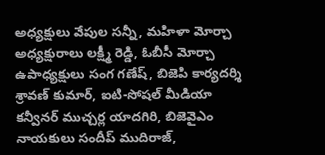అధ్యక్షులు వేపుల సన్నీ, మహిళా మోర్చా అధ్యక్షురాలు లక్ష్మీ రెడ్డి, ఓబీసీ మోర్చా ఉపాధ్యక్షులు సంగ గణేష్, బిజెపి కార్యదర్శి శ్రావణ్ కుమార్, ఐటి-సోషల్ మీడియా కన్వీనర్ ముచ్చర్ల యాదగిరి, బిజెవైఎం నాయకులు సందీప్ ముదిరాజ్,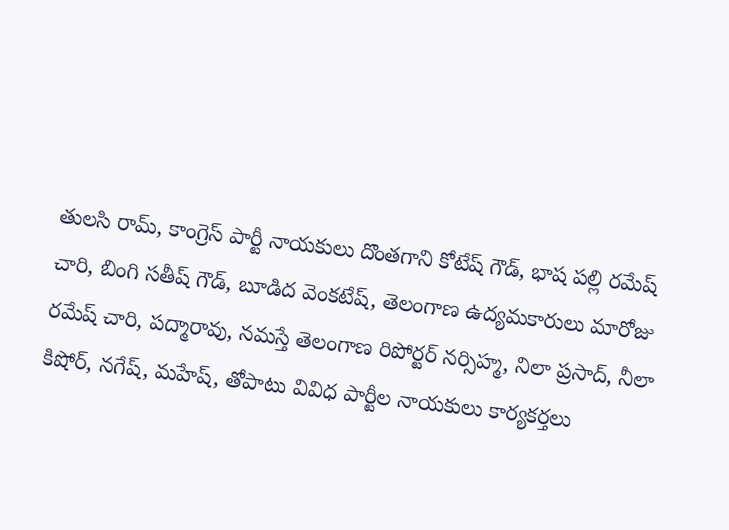తులసి రామ్, కాంగ్రెస్ పార్టీ నాయకులు దొంతగాని కోటేష్ గౌడ్, భాష పల్లి రమేష్ చారి, బింగి సతీష్ గౌడ్, బూడిద వెంకటేష్, తెలంగాణ ఉద్యమకారులు మారోజు రమేష్ చారి, పద్మారావు, నమస్తే తెలంగాణ రిపోర్టర్ నర్సిహ్మ, నిలా ప్రసాద్, నీలా కిషోర్, నగేష్, మహేష్, తోపాటు వివిధ పార్టీల నాయకులు కార్యకర్తలు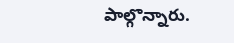పాల్గొన్నారు.